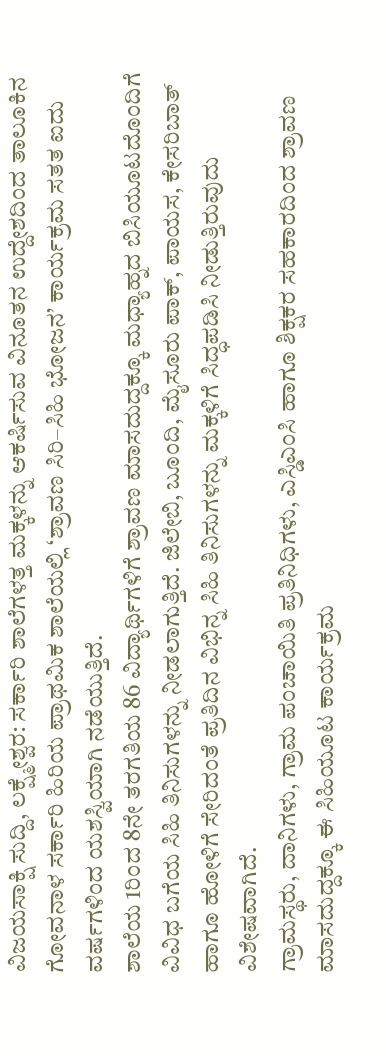ವಿಜಯಸಾಕ್ಷಿ ಸುದ್ದಿ, ಲಕ್ಷ್ಮೇಶ್ವರ: ಸರ್ಕಾರಿ ಶಾಲೆಗಳತ್ತ ಮಕ್ಕಳನ್ನು ಆಕರ್ಷಿಸುವ ವಿನೂತನ ಉದ್ದೇಶದಿಂದ ತಾಲೂಕಿನ ಗೋವನಾಳ ಸರ್ಕಾರಿ ಹಿರಿಯ ಪ್ರಾಥಮಿಕ ಶಾಲೆಯಲ್ಲಿ ‘ಶ್ರಾವಣ ಸಿರಿ–ಸಿಹಿ ಭೋಜನ’ ಕಾರ್ಯಕ್ರಮ ಸತತ ಐದು ವರ್ಷಗಳಿಂದ ಯಶಸ್ವಿಯಾಗಿ ನಡೆಯುತ್ತಿದೆ.
ಶಾಲೆಯ 1ರಿಂದ 8ನೇ ತರಗತಿಯ 86 ವಿದ್ಯಾರ್ಥಿಗಳಿಗೆ ಶ್ರಾವಣ ಮಾಸದುದ್ದಕ್ಕೂ ಮಧ್ಯಾಹ್ನದ ಬಿಸಿಯೂಟದೊಂದಿಗೆ ವಿವಿಧ ಬಗೆಯ ಸಿಹಿ ತಿನಿಸುಗಳನ್ನು ನೀಡಲಾಗುತ್ತಿದೆ. ಜಿಲೇಬಿ, ಬೂಂದಿ, ಮೈಸೂರು ಪಾಕ್, ಪಾಯಸ, ಕೇಸರಿಬಾತ್ ಹಾಗೂ ಹೋಳಿಗೆ ಸೇರಿದಂತೆ ಪ್ರತಿದಿನ ವಿಭಿನ್ನ ಸಿಹಿ ತಿನಿಸುಗಳನ್ನು ಮಕ್ಕಳಿಗೆ ಸಿದ್ಧಪಡಿಸಿ ನೀಡುತ್ತಿರುವುದು ವಿಶೇಷವಾಗಿದೆ.
ಗ್ರಾಮಸ್ಥರು, ದಾನಿಗಳು, ಗ್ರಾಮ ಪಂಚಾಯಿತಿ ಪ್ರತಿನಿಧಿಗಳು, ಎಸ್ಡಿಎಂಸಿ ಹಾಗೂ ಶಿಕ್ಷಕರ ಸಹಕಾರದಿಂದ ಶ್ರಾವಣ ಮಾಸದುದ್ದಕ್ಕೂ ಈ ಸಿಹಿಯೂಟ ಕಾರ್ಯಕ್ರಮ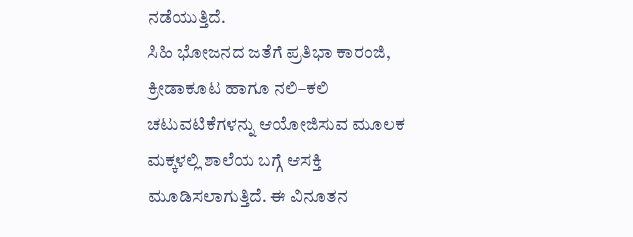ನಡೆಯುತ್ತಿದೆ.
ಸಿಹಿ ಭೋಜನದ ಜತೆಗೆ ಪ್ರತಿಭಾ ಕಾರಂಜಿ, ಕ್ರೀಡಾಕೂಟ ಹಾಗೂ ನಲಿ–ಕಲಿ ಚಟುವಟಿಕೆಗಳನ್ನು ಆಯೋಜಿಸುವ ಮೂಲಕ ಮಕ್ಕಳಲ್ಲಿ ಶಾಲೆಯ ಬಗ್ಗೆ ಆಸಕ್ತಿ ಮೂಡಿಸಲಾಗುತ್ತಿದೆ. ಈ ವಿನೂತನ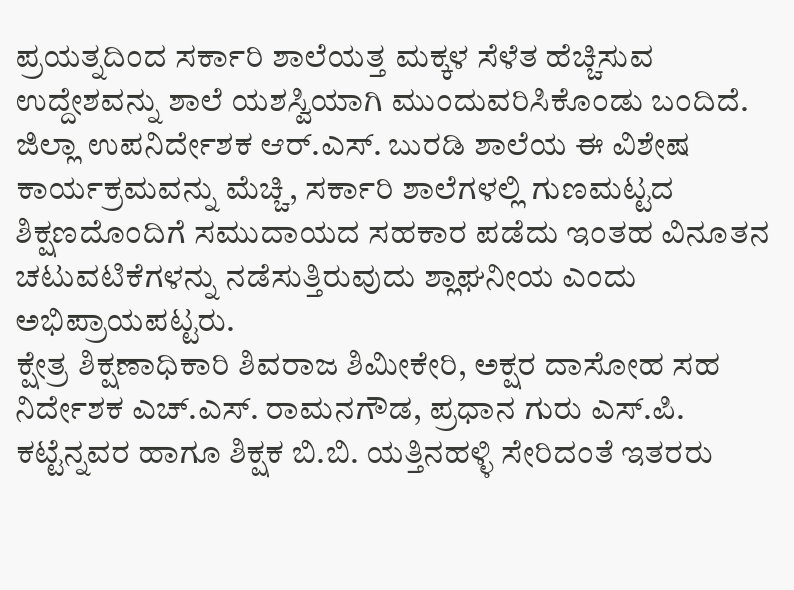ಪ್ರಯತ್ನದಿಂದ ಸರ್ಕಾರಿ ಶಾಲೆಯತ್ತ ಮಕ್ಕಳ ಸೆಳೆತ ಹೆಚ್ಚಿಸುವ ಉದ್ದೇಶವನ್ನು ಶಾಲೆ ಯಶಸ್ವಿಯಾಗಿ ಮುಂದುವರಿಸಿಕೊಂಡು ಬಂದಿದೆ.
ಜಿಲ್ಲಾ ಉಪನಿರ್ದೇಶಕ ಆರ್.ಎಸ್. ಬುರಡಿ ಶಾಲೆಯ ಈ ವಿಶೇಷ ಕಾರ್ಯಕ್ರಮವನ್ನು ಮೆಚ್ಚಿ, ಸರ್ಕಾರಿ ಶಾಲೆಗಳಲ್ಲಿ ಗುಣಮಟ್ಟದ ಶಿಕ್ಷಣದೊಂದಿಗೆ ಸಮುದಾಯದ ಸಹಕಾರ ಪಡೆದು ಇಂತಹ ವಿನೂತನ ಚಟುವಟಿಕೆಗಳನ್ನು ನಡೆಸುತ್ತಿರುವುದು ಶ್ಲಾಘನೀಯ ಎಂದು ಅಭಿಪ್ರಾಯಪಟ್ಟರು.
ಕ್ಷೇತ್ರ ಶಿಕ್ಷಣಾಧಿಕಾರಿ ಶಿವರಾಜ ಶಿಮೀಕೇರಿ, ಅಕ್ಷರ ದಾಸೋಹ ಸಹ ನಿರ್ದೇಶಕ ಎಚ್.ಎಸ್. ರಾಮನಗೌಡ, ಪ್ರಧಾನ ಗುರು ಎಸ್.ಪಿ. ಕಟ್ಟೆನ್ನವರ ಹಾಗೂ ಶಿಕ್ಷಕ ಬಿ.ಬಿ. ಯತ್ತಿನಹಳ್ಳಿ ಸೇರಿದಂತೆ ಇತರರು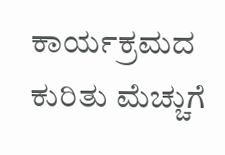ಕಾರ್ಯಕ್ರಮದ ಕುರಿತು ಮೆಚ್ಚುಗೆ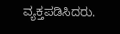ವ್ಯಕ್ತಪಡಿಸಿದರು.